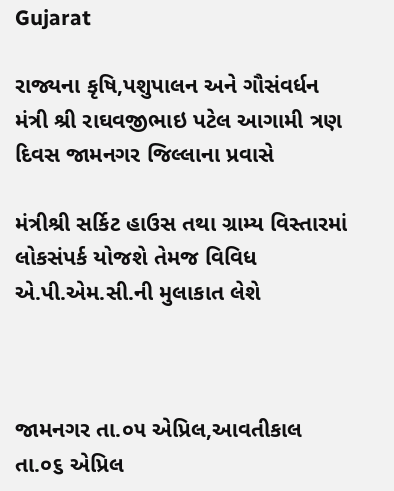Gujarat

રાજ્યના કૃષિ,પશુપાલન અને ગૌસંવર્ધન મંત્રી શ્રી રાઘવજીભાઇ પટેલ આગામી ત્રણ દિવસ જામનગર જિલ્લાના પ્રવાસે

મંત્રીશ્રી સર્કિટ હાઉસ તથા ગ્રામ્ય વિસ્તારમાં લોકસંપર્ક યોજશે તેમજ વિવિધ એ.પી.એમ.સી.ની મુલાકાત લેશે



જામનગર તા.૦૫ એપ્રિલ,આવતીકાલ તા.૦૬ એપ્રિલ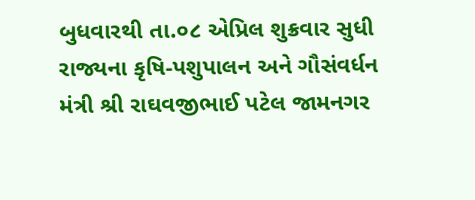બુધવારથી તા.૦૮ એપ્રિલ શુક્રવાર સુધી રાજ્યના કૃષિ-પશુપાલન અને ગૌસંવર્ધન મંત્રી શ્રી રાઘવજીભાઈ પટેલ જામનગર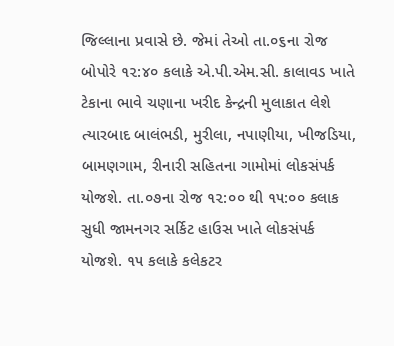જિલ્લાના પ્રવાસે છે. જેમાં તેઓ તા.૦૬ના રોજ બોપોરે ૧૨:૪૦ કલાકે એ.પી.એમ.સી. કાલાવડ ખાતે ટેકાના ભાવે ચણાના ખરીદ કેન્દ્રની મુલાકાત લેશે ત્યારબાદ બાલંભડી, મુરીલા, નપાણીયા, ખીજડિયા, બામણગામ, રીનારી સહિતના ગામોમાં લોકસંપર્ક યોજશે. તા.૦૭ના રોજ ૧૨:૦૦ થી ૧૫:૦૦ કલાક સુધી જામનગર સર્કિટ હાઉસ ખાતે લોકસંપર્ક યોજશે. ૧૫ કલાકે કલેકટર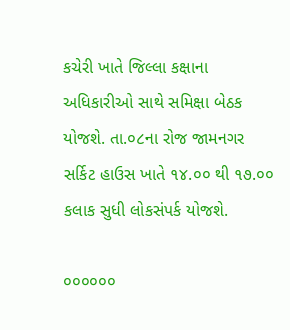કચેરી ખાતે જિલ્લા કક્ષાના અધિકારીઓ સાથે સમિક્ષા બેઠક યોજશે. તા.૦૮ના રોજ જામનગર સર્કિટ હાઉસ ખાતે ૧૪.૦૦ થી ૧૭.૦૦ કલાક સુધી લોકસંપર્ક યોજશે.

૦૦૦૦૦૦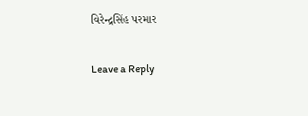વિરેન્દ્રસિંહ પરમાર

Leave a Reply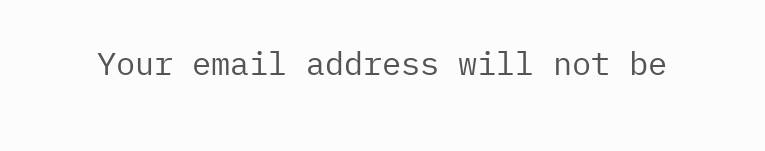Your email address will not be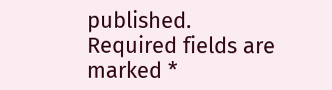published. Required fields are marked *